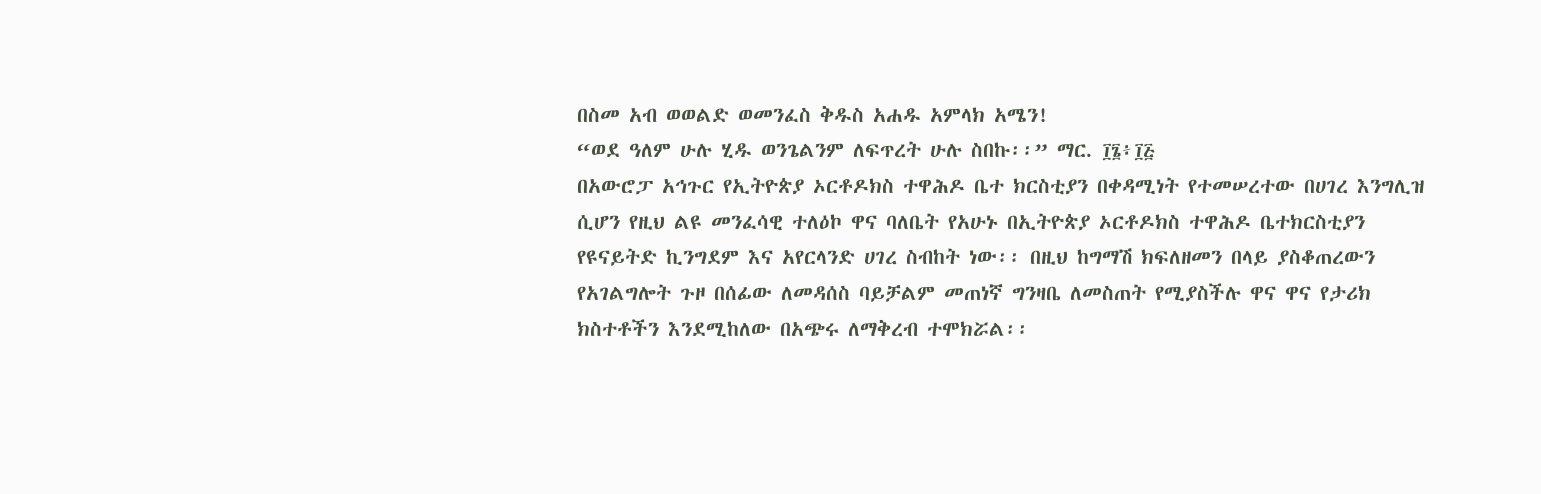በስመ አብ ወወልድ ወመንፈስ ቅዱስ አሐዱ አምላክ አሜን!
“ወደ ዓለም ሁሉ ሂዱ ወንጌልንም ለፍጥረት ሁሉ ስበኩ፡፡” ማር. ፲፮፥፲፭
በአውሮፓ አኅጉር የኢትዮጵያ ኦርቶዶክስ ተዋሕዶ ቤተ ክርስቲያን በቀዳሚነት የተመሠረተው በሀገረ እንግሊዝ ሲሆን የዚህ ልዩ መንፈሳዊ ተለዕኮ ዋና ባለቤት የአሁኑ በኢትዮጵያ ኦርቶዶክስ ተዋሕዶ ቤተክርስቲያን የዩናይትድ ኪንግደም እና አየርላንድ ሀገረ ስብከት ነው፡፡ በዚህ ከግማሽ ክፍለዘመን በላይ ያስቆጠረውን የአገልግሎት ጉዞ በሰፊው ለመዳሰስ ባይቻልም መጠነኛ ግንዛቤ ለመስጠት የሚያስችሉ ዋና ዋና የታሪክ ክስተቶችን እንደሚከለው በአጭሩ ለማቅረብ ተሞክሯል፡፡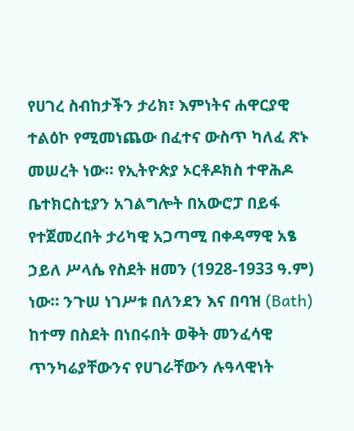የሀገረ ስብከታችን ታሪክ፣ እምነትና ሐዋርያዊ ተልዕኮ የሚመነጨው በፈተና ውስጥ ካለፈ ጽኑ መሠረት ነው። የኢትዮጵያ ኦርቶዶክስ ተዋሕዶ ቤተክርስቲያን አገልግሎት በአውሮፓ በይፋ የተጀመረበት ታሪካዊ አጋጣሚ በቀዳማዊ አፄ ኃይለ ሥላሴ የስደት ዘመን (1928-1933 ዓ.ም) ነው። ንጉሠ ነገሥቱ በለንደን እና በባዝ (Bath) ከተማ በስደት በነበሩበት ወቅት መንፈሳዊ ጥንካሬያቸውንና የሀገራቸውን ሉዓላዊነት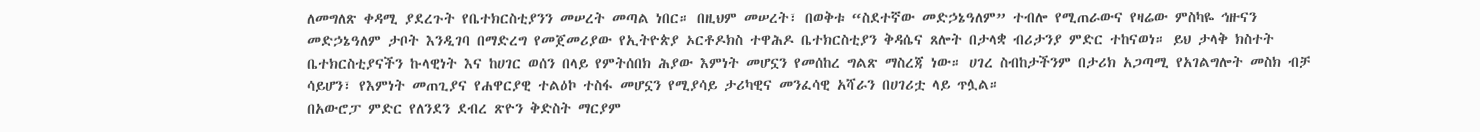ለመግለጽ ቀዳሚ ያደረጉት የቤተክርስቲያንን መሠረት መጣል ነበር። በዚህም መሠረት፣ በወቅቱ “ስደተኛው መድኃኔዓለም” ተብሎ የሚጠራውና የዛሬው ምስካዬ ኅዙናን መድኃኔዓለም ታቦት እንዲገባ በማድረግ የመጀመሪያው የኢትዮጵያ ኦርቶዶክስ ተዋሕዶ ቤተክርስቲያን ቅዳሴና ጸሎት በታላቋ ብሪታንያ ምድር ተከናወነ። ይህ ታላቅ ክስተት ቤተክርስቲያናችን ኩላዊነት እና ከሀገር ወሰን በላይ የምትሰበክ ሕያው እምነት መሆኗን የመሰከረ ግልጽ ማስረጃ ነው። ሀገረ ስብከታችንም በታሪክ አጋጣሚ የአገልግሎት መስክ ብቻ ሳይሆን፣ የእምነት መጠጊያና የሐዋርያዊ ተልዕኮ ተስፋ መሆኗን የሚያሳይ ታሪካዊና መንፈሳዊ አሻራን በሀገሪቷ ላይ ጥሏል።
በአውሮፓ ምድር የለንደን ደብረ ጽዮን ቅድስት ማርያም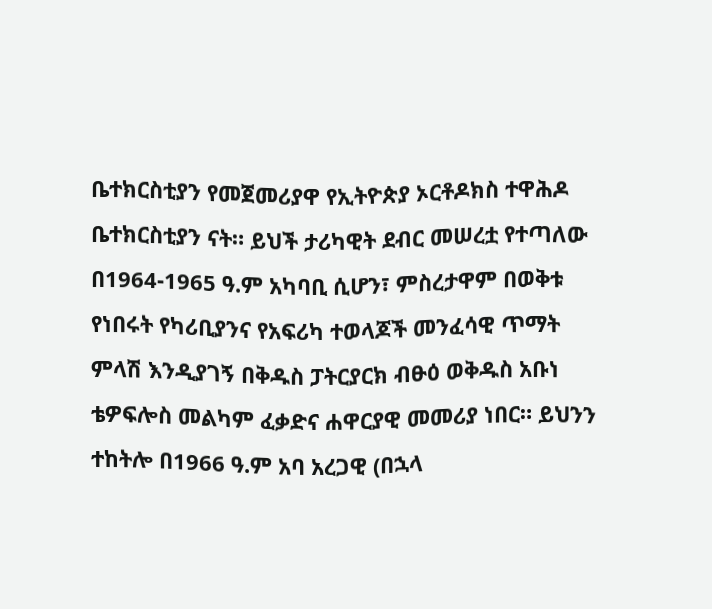ቤተክርስቲያን የመጀመሪያዋ የኢትዮጵያ ኦርቶዶክስ ተዋሕዶ ቤተክርስቲያን ናት። ይህች ታሪካዊት ደብር መሠረቷ የተጣለው በ1964-1965 ዓ.ም አካባቢ ሲሆን፣ ምስረታዋም በወቅቱ የነበሩት የካሪቢያንና የአፍሪካ ተወላጆች መንፈሳዊ ጥማት ምላሽ እንዲያገኝ በቅዱስ ፓትርያርክ ብፁዕ ወቅዱስ አቡነ ቴዎፍሎስ መልካም ፈቃድና ሐዋርያዊ መመሪያ ነበር። ይህንን ተከትሎ በ1966 ዓ.ም አባ አረጋዊ (በኋላ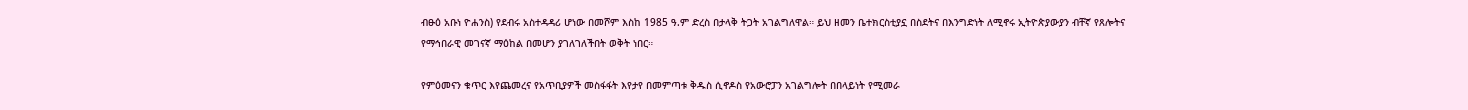ብፁዕ አቡነ ዮሐንስ) የደብሩ አስተዳዳሪ ሆነው በመሾም እስከ 1985 ዓ.ም ድረስ በታላቅ ትጋት አገልግለዋል። ይህ ዘመን ቤተክርስቲያኗ በስደትና በእንግድነት ለሚኖሩ ኢትዮጵያውያን ብቸኛ የጸሎትና የማኅበራዊ መገናኛ ማዕከል በመሆን ያገለገለችበት ወቅት ነበር።

የምዕመናን ቁጥር እየጨመረና የአጥቢያዎች መስፋፋት እየታየ በመምጣቱ ቅዱስ ሲኖዶስ የአውሮፓን አገልግሎት በበላይነት የሚመራ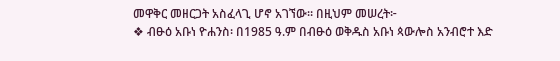መዋቅር መዘርጋት አስፈላጊ ሆኖ አገኘው። በዚህም መሠረት፦
❖ ብፁዕ አቡነ ዮሐንስ፡ በ1985 ዓ.ም በብፁዕ ወቅዱስ አቡነ ጳውሎስ አንብሮተ እድ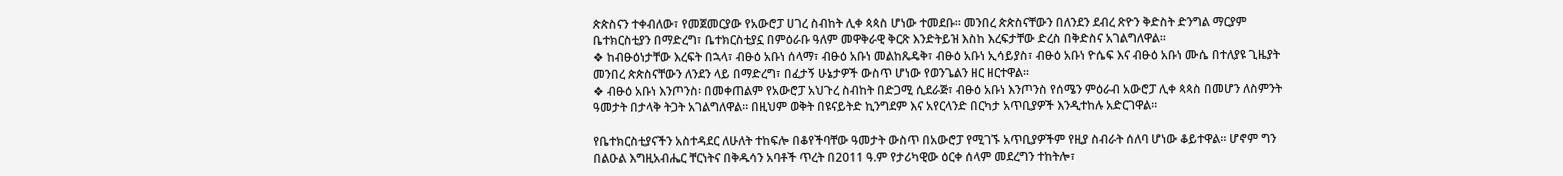ጵጵስናን ተቀብለው፣ የመጀመርያው የአውሮፓ ሀገረ ስብከት ሊቀ ጳጳስ ሆነው ተመደቡ። መንበረ ጵጵስናቸውን በለንደን ደብረ ጽዮን ቅድስት ድንግል ማርያም ቤተክርስቲያን በማድረግ፣ ቤተክርስቲያኗ በምዕራቡ ዓለም መዋቅራዊ ቅርጽ እንድትይዝ እስከ እረፍታቸው ድረስ በቅድስና አገልግለዋል።
❖ ከብፁዕነታቸው እረፍት በኋላ፣ ብፁዕ አቡነ ሰላማ፣ ብፁዕ አቡነ መልከጼዴቅ፣ ብፁዕ አቡነ ኢሳይያስ፣ ብፁዕ አቡነ ዮሴፍ እና ብፁዕ አቡነ ሙሴ በተለያዩ ጊዜያት መንበረ ጵጵስናቸውን ለንደን ላይ በማድረግ፣ በፈታኝ ሁኔታዎች ውስጥ ሆነው የወንጌልን ዘር ዘርተዋል።
❖ ብፁዕ አቡነ እንጦንስ፡ በመቀጠልም የአውሮፓ አህጉረ ስብከት በድጋሚ ሲደራጅ፣ ብፁዕ አቡነ እንጦንስ የሰሜን ምዕራብ አውሮፓ ሊቀ ጳጳስ በመሆን ለስምንት ዓመታት በታላቅ ትጋት አገልግለዋል። በዚህም ወቅት በዩናይትድ ኪንግደም እና አየርላንድ በርካታ አጥቢያዎች እንዲተከሉ አድርገዋል።

የቤተክርስቲያናችን አስተዳደር ለሁለት ተከፍሎ በቆየችባቸው ዓመታት ውስጥ በአውሮፓ የሚገኙ አጥቢያዎችም የዚያ ስብራት ሰለባ ሆነው ቆይተዋል። ሆኖም ግን በልዑል እግዚአብሔር ቸርነትና በቅዱሳን አባቶች ጥረት በ2011 ዓ.ም የታሪካዊው ዕርቀ ሰላም መደረግን ተከትሎ፣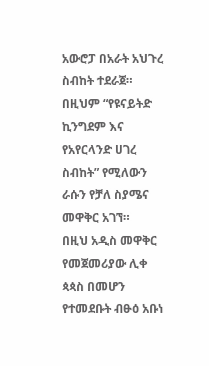አውሮፓ በአራት አህጉረ ስብከት ተደራጀ። በዚህም “የዩናይትድ ኪንግደም እና የአየርላንድ ሀገረ ስብከት” የሚለውን ራሱን የቻለ ስያሜና መዋቅር አገኘ።
በዚህ አዲስ መዋቅር የመጀመሪያው ሊቀ ጳጳስ በመሆን የተመደቡት ብፁዕ አቡነ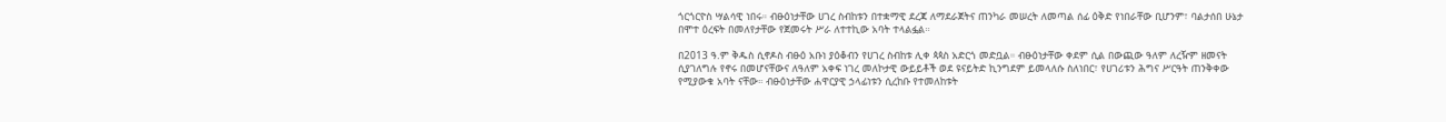ጎርጎርዮስ ሣልሳዊ ነበሩ። ብፁዕነታቸው ሀገረ ስብከቱን በተቋማዊ ደረጃ ለማደራጀትና ጠንካራ መሠረት ለመጣል ሰፊ ዕቅድ የነበራቸው ቢሆንም፣ ባልታሰበ ሁኔታ በሞተ ዕረፍት በመለየታቸው የጀመሩት ሥራ ለተተኪው አባት ተላልፏል።

በ2013 ዓ.ም ቅዱስ ሲኖዶስ ብፁዕ አቡነ ያዕቆብን የሀገረ ስብከቱ ሊቀ ጳጳስ አድርጎ መድቧል። ብፁዕነታቸው ቀደም ሲል በውጪው ዓለም ለረዥም ዘመናት ሲያገለግሉ የኖሩ በመሆናቸውና ለዓለም አቀፍ ነገረ መለኮታዊ ውይይቶች ወደ ዩናይትድ ኪንግደም ይመላለሱ ስለነበር፣ የሀገሪቱን ሕግና ሥርዓት ጠንቅቀው የሚያውቁ አባት ናቸው። ብፁዕነታቸው ሐዋርያዊ ኃላፊነቱን ሲረከቡ የተመለከቱት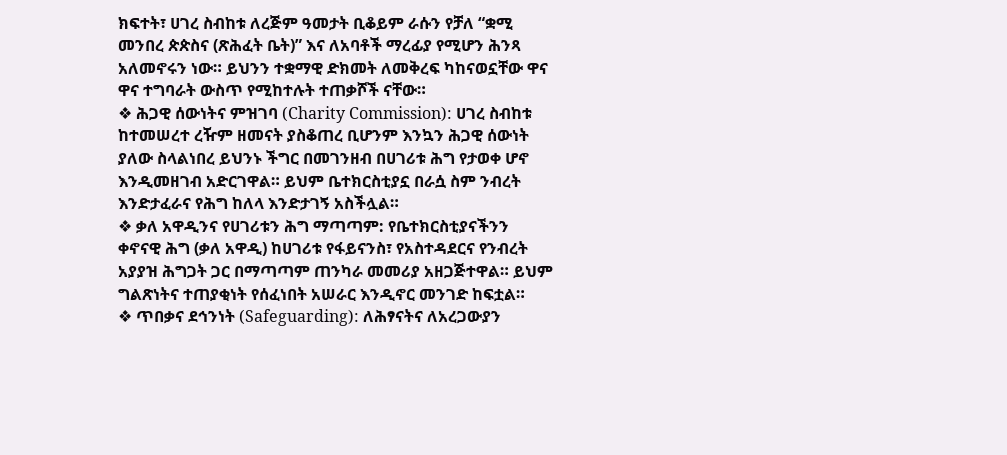ክፍተት፣ ሀገረ ስብከቱ ለረጅም ዓመታት ቢቆይም ራሱን የቻለ “ቋሚ መንበረ ጵጵስና (ጽሕፈት ቤት)” እና ለአባቶች ማረፊያ የሚሆን ሕንጻ አለመኖሩን ነው። ይህንን ተቋማዊ ድክመት ለመቅረፍ ካከናወኗቸው ዋና ዋና ተግባራት ውስጥ የሚከተሉት ተጠቃሾች ናቸው።
❖ ሕጋዊ ሰውነትና ምዝገባ (Charity Commission): ሀገረ ስብከቱ ከተመሠረተ ረዥም ዘመናት ያስቆጠረ ቢሆንም እንኳን ሕጋዊ ሰውነት ያለው ስላልነበረ ይህንኑ ችግር በመገንዘብ በሀገሪቱ ሕግ የታወቀ ሆኖ እንዲመዘገብ አድርገዋል። ይህም ቤተክርስቲያኗ በራሷ ስም ንብረት እንድታፈራና የሕግ ከለላ እንድታገኝ አስችሏል።
❖ ቃለ አዋዲንና የሀገሪቱን ሕግ ማጣጣም: የቤተክርስቲያናችንን ቀኖናዊ ሕግ (ቃለ አዋዲ) ከሀገሪቱ የፋይናንስ፣ የአስተዳደርና የንብረት አያያዝ ሕግጋት ጋር በማጣጣም ጠንካራ መመሪያ አዘጋጅተዋል። ይህም ግልጽነትና ተጠያቂነት የሰፈነበት አሠራር እንዲኖር መንገድ ከፍቷል።
❖ ጥበቃና ደኅንነት (Safeguarding): ለሕፃናትና ለአረጋውያን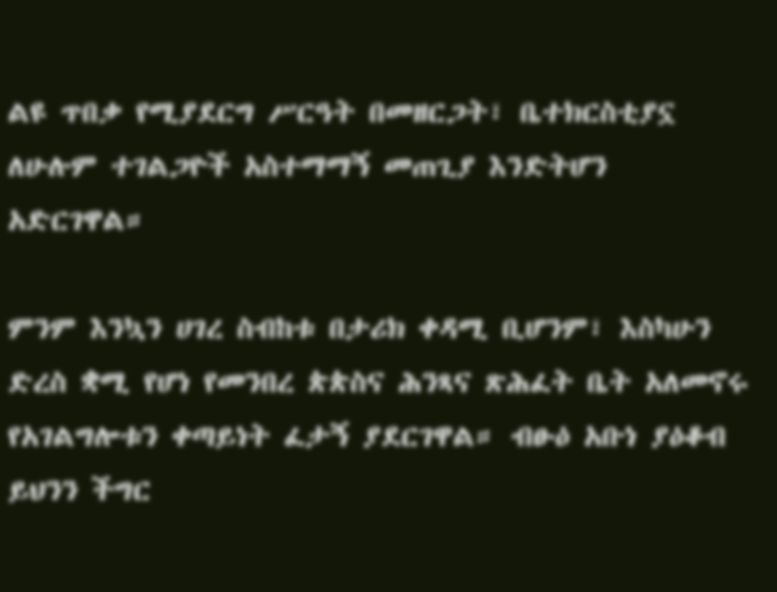ልዩ ጥበቃ የሚያደርግ ሥርዓት በመዘርጋት፣ ቤተክርስቲያኗ ለሁሉም ተገልጋዮች አስተማማኝ መጠጊያ እንድትሆን አድርገዋል።

ምንም እንኳን ሀገረ ስብከቱ በታሪክ ቀዳሚ ቢሆንም፣ እስካሁን ድረስ ቋሚ የሆነ የመንበረ ጵጵስና ሕንጻና ጽሕፈት ቤት አለመኖሩ የአገልግሎቱን ቀጣይነት ፈታኝ ያደርገዋል። ብፁዕ አቡነ ያዕቆብ ይህንን ችግር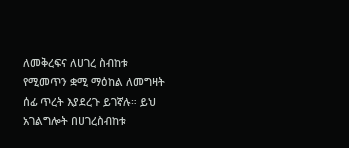ለመቅረፍና ለሀገረ ስብከቱ የሚመጥን ቋሚ ማዕከል ለመግዛት ሰፊ ጥረት እያደረጉ ይገኛሉ። ይህ አገልግሎት በሀገረስብከቱ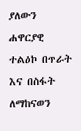ያለውን ሐዋርያዊ ተልዕኮ በጥራት እና በስፋት ለማከናወን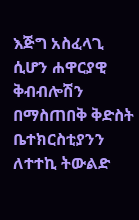እጅግ አስፈላጊ ሲሆን ሐዋርያዊ ቅብብሎሽን በማስጠበቅ ቅድስት ቤተክርስቲያንን ለተተኪ ትውልድ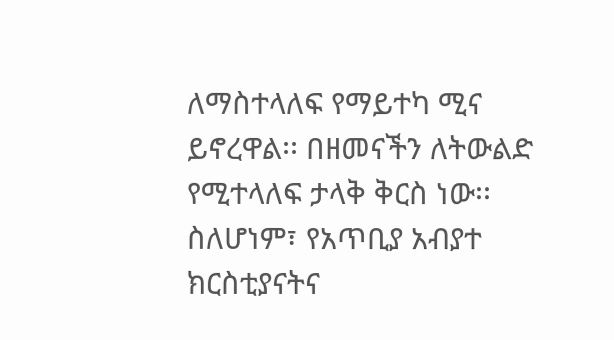ለማስተላለፍ የማይተካ ሚና ይኖረዋል፡፡ በዘመናችን ለትውልድ የሚተላለፍ ታላቅ ቅርስ ነው፡፡ ስለሆነም፣ የአጥቢያ አብያተ ክርስቲያናትና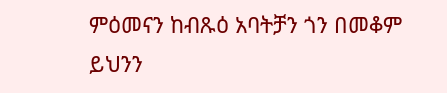ምዕመናን ከብጹዕ አባትቻን ጎን በመቆም ይህንን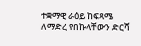ተቋማዊ ራዕይ ከፍጻሜ ለማድረ የበኩላቸውን ድርሻ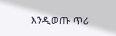እንዲወጡ ጥሪ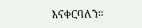እናቀርባለን።